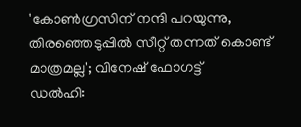'കോൺഗ്രസിന് നന്ദി പറയുന്നു, തിരഞ്ഞെടുപ്പിൽ സീറ്റ് തന്നത് കൊണ്ട് മാത്രമല്ല'; വിനേഷ് ഫോഗട്ട്
ഡൽഹി: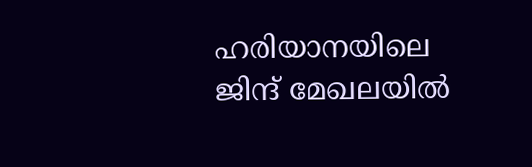ഹരിയാനയിലെ ജിന്ദ് മേഖലയിൽ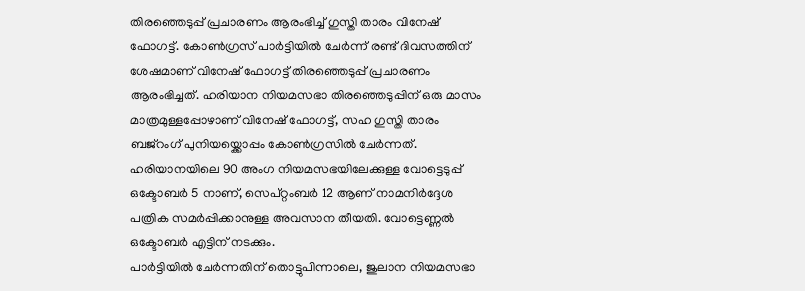തിരഞ്ഞെടുപ്പ് പ്രചാരണം ആരംഭിച്ച് ഗുസ്തി താരം വിനേഷ് ഫോഗട്ട്. കോൺഗ്രസ് പാർട്ടിയിൽ ചേർന്ന് രണ്ട് ദിവസത്തിന് ശേഷമാണ് വിനേഷ് ഫോഗട്ട് തിരഞ്ഞെടുപ്പ് പ്രചാരണം ആരംഭിച്ചത്. ഹരിയാന നിയമസഭാ തിരഞ്ഞെടുപ്പിന് ഒരു മാസം മാത്രമുള്ളപ്പോഴാണ് വിനേഷ് ഫോഗട്ട്, സഹ ഗുസ്തി താരം ബജ്റംഗ് പുനിയയ്ക്കൊപ്പം കോൺഗ്രസിൽ ചേർന്നത്. ഹരിയാനയിലെ 90 അംഗ നിയമസഭയിലേക്കുള്ള വോട്ടെടുപ്പ് ഒക്ടോബർ 5 നാണ്, സെപ്റ്റംബർ 12 ആണ് നാമനിർദ്ദേശ പത്രിക സമർപ്പിക്കാനുള്ള അവസാന തീയതി. വോട്ടെണ്ണൽ ഒക്ടോബർ എട്ടിന് നടക്കും.
പാർട്ടിയിൽ ചേർന്നതിന് തൊട്ടുപിന്നാലെ, ജുലാന നിയമസഭാ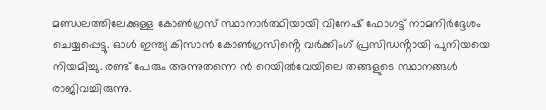മണ്ഡലത്തിലേക്കുള്ള കോൺഗ്രസ് സ്ഥാനാർത്ഥിയായി വിനേഷ് ഫോഗട്ട് നാമനിർദ്ദേശം ചെയ്യപ്പെട്ടു. ഓൾ ഇന്ത്യ കിസാൻ കോൺഗ്രസിൻ്റെ വർക്കിംഗ് പ്രസിഡൻ്റായി പുനിയയെ നിയമിച്ചു. രണ്ട് പേരും അന്നുതന്നെ ൻ റെയിൽവേയിലെ തങ്ങളുടെ സ്ഥാനങ്ങൾ രാജിവച്ചിരുന്നു.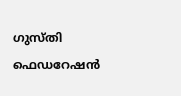ഗുസ്തി ഫെഡറേഷൻ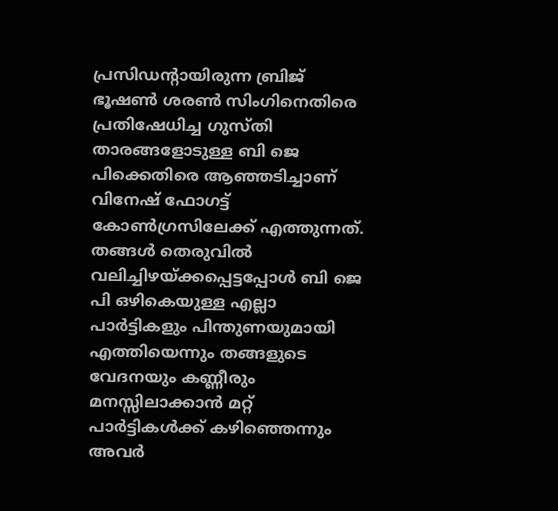പ്രസിഡന്റായിരുന്ന ബ്രിജ് ഭൂഷൺ ശരൺ സിംഗിനെതിരെ പ്രതിഷേധിച്ച ഗുസ്തി താരങ്ങളോടുള്ള ബി ജെ പിക്കെതിരെ ആഞ്ഞടിച്ചാണ് വിനേഷ് ഫോഗട്ട് കോൺഗ്രസിലേക്ക് എത്തുന്നത്. തങ്ങൾ തെരുവിൽ വലിച്ചിഴയ്ക്കപ്പെട്ടപ്പോൾ ബി ജെ പി ഒഴികെയുള്ള എല്ലാ പാർട്ടികളും പിന്തുണയുമായി എത്തിയെന്നും തങ്ങളുടെ വേദനയും കണ്ണീരും മനസ്സിലാക്കാൻ മറ്റ് പാർട്ടികൾക്ക് കഴിഞ്ഞെന്നും അവർ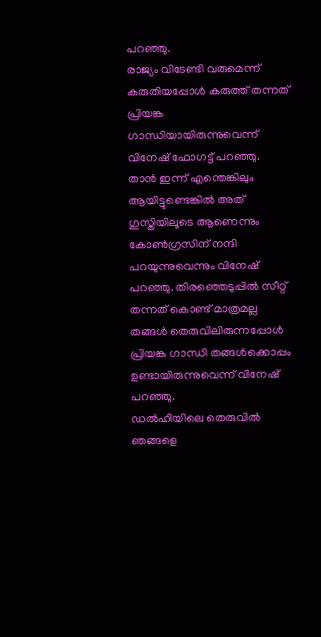പറഞ്ഞു.
രാജ്യം വിടേണ്ടി വരുമെന്ന് കരുതിയപ്പോൾ കരുത്ത് തന്നത് പ്രിയങ്ക ഗാന്ധിയായിരുന്നുവെന്ന് വിനേഷ് ഫോഗട്ട് പറഞ്ഞു. താൻ ഇന്ന് എന്തെങ്കിലും ആയിട്ടുണ്ടെങ്കിൽ അത് ഗുസ്തിയിലൂടെ ആണെന്നും കോൺഗ്രസിന് നന്ദി പറയുന്നുവെന്നും വിനേഷ് പറഞ്ഞു. തിരഞ്ഞെടുപ്പിൽ സീറ്റ് തന്നത് കൊണ്ട് മാത്രമല്ല തങ്ങൾ തെരുവിലിരുന്നപ്പോൾ പ്രിയങ്ക ഗാന്ധി തങ്ങൾക്കൊപ്പം ഉണ്ടായിരുന്നുവെന്ന് വിനേഷ് പറഞ്ഞു.
ഡൽഹിയിലെ തെരുവിൽ ഞങ്ങളെ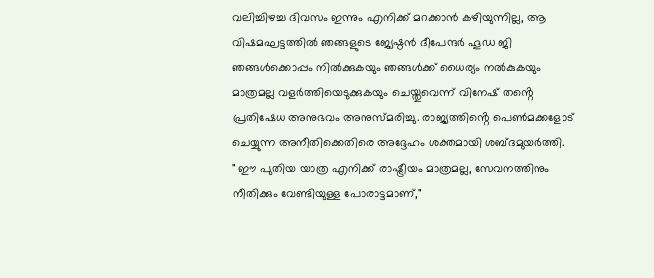വലിച്ചിഴച്ച ദിവസം ഇന്നും എനിക്ക് മറക്കാൻ കഴിയുന്നില്ല, ആ വിഷമഘട്ടത്തിൽ ഞങ്ങളുടെ ജ്യേഷ്ഠൻ ദീപേന്ദർ ഹൂഡ ജി ഞങ്ങൾക്കൊപ്പം നിൽക്കുകയും ഞങ്ങൾക്ക് ധൈര്യം നൽകുകയും മാത്രമല്ല വളർത്തിയെടുക്കുകയും ചെയ്തുവെന്ന് വിനേഷ് തൻ്റെ പ്രതിഷേധ അനുഭവം അനുസ്മരിച്ചു. രാജ്യത്തിൻ്റെ പെൺമക്കളോട് ചെയ്യുന്ന അനീതിക്കെതിരെ അദ്ദേഹം ശക്തമായി ശബ്ദമുയർത്തി.
" ഈ പുതിയ യാത്ര എനിക്ക് രാഷ്ട്രീയം മാത്രമല്ല, സേവനത്തിനും നീതിക്കും വേണ്ടിയുള്ള പോരാട്ടമാണ്,"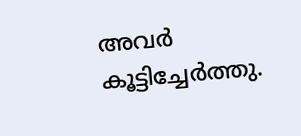അവർ കൂട്ടിച്ചേർത്തു.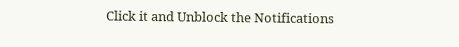Click it and Unblock the Notifications